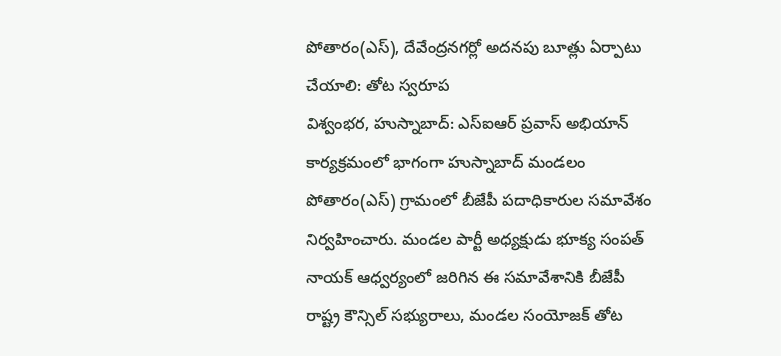పోతారం(ఎస్), దేవేంద్రనగర్లో అదనపు బూత్లు ఏర్పాటు చేయాలి: తోట స్వరూప
విశ్వంభర, హుస్నాబాద్: ఎస్ఐఆర్ ప్రవాస్ అభియాన్ కార్యక్రమంలో భాగంగా హుస్నాబాద్ మండలం పోతారం(ఎస్) గ్రామంలో బీజేపీ పదాధికారుల సమావేశం నిర్వహించారు. మండల పార్టీ అధ్యక్షుడు భూక్య సంపత్ నాయక్ ఆధ్వర్యంలో జరిగిన ఈ సమావేశానికి బీజేపీ రాష్ట్ర కౌన్సిల్ సభ్యురాలు, మండల సంయోజక్ తోట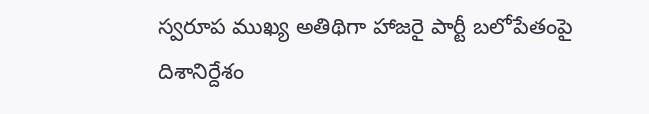స్వరూప ముఖ్య అతిథిగా హాజరై పార్టీ బలోపేతంపై దిశానిర్దేశం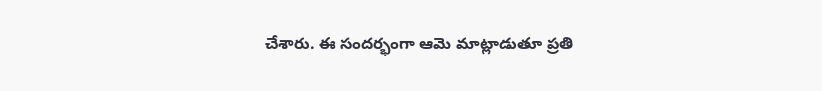చేశారు. ఈ సందర్భంగా ఆమె మాట్లాడుతూ ప్రతి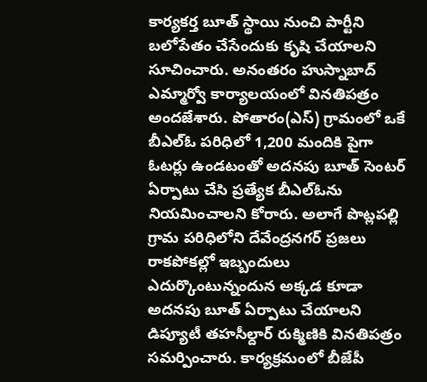కార్యకర్త బూత్ స్థాయి నుంచి పార్టీని బలోపేతం చేసేందుకు కృషి చేయాలని సూచించారు. అనంతరం హుస్నాబాద్ ఎమ్మార్వో కార్యాలయంలో వినతిపత్రం అందజేశారు. పోతారం(ఎస్) గ్రామంలో ఒకే బీఎల్ఓ పరిధిలో 1,200 మందికి పైగా ఓటర్లు ఉండటంతో అదనపు బూత్ సెంటర్ ఏర్పాటు చేసి ప్రత్యేక బీఎల్ఓను నియమించాలని కోరారు. అలాగే పొట్లపల్లి గ్రామ పరిధిలోని దేవేంద్రనగర్ ప్రజలు రాకపోకల్లో ఇబ్బందులు ఎదుర్కొంటున్నందున అక్కడ కూడా అదనపు బూత్ ఏర్పాటు చేయాలని డిప్యూటీ తహసీల్దార్ రుక్మిణికి వినతిపత్రం సమర్పించారు. కార్యక్రమంలో బీజేపీ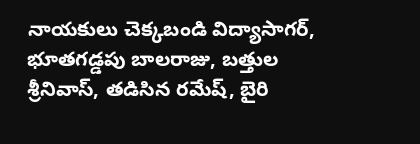నాయకులు చెక్కబండి విద్యాసాగర్, భూతగడ్డపు బాలరాజు, బత్తుల శ్రీనివాస్, తడిసిన రమేష్, బైరి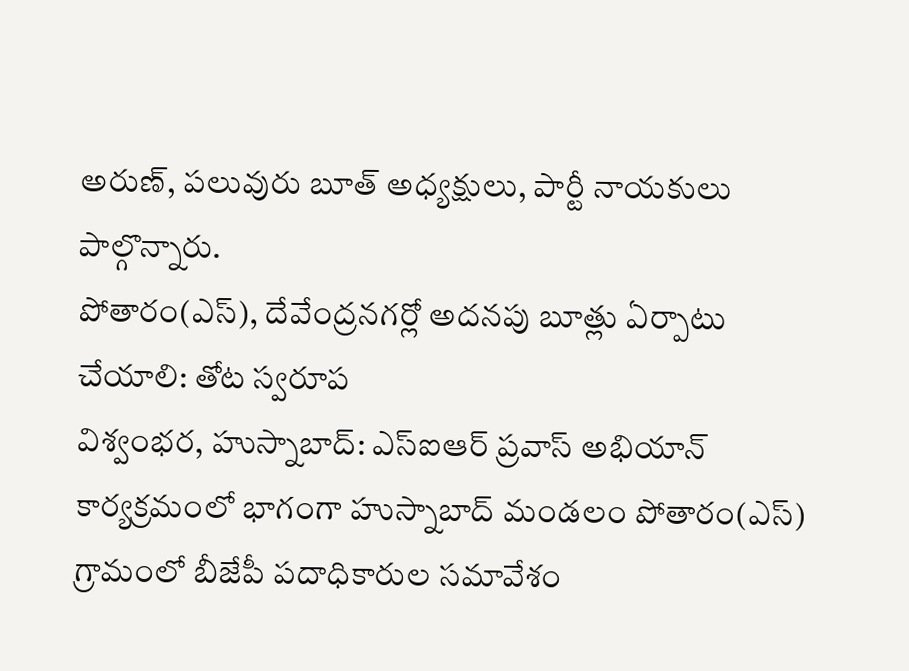అరుణ్, పలువురు బూత్ అధ్యక్షులు, పార్టీ నాయకులు పాల్గొన్నారు.
పోతారం(ఎస్), దేవేంద్రనగర్లో అదనపు బూత్లు ఏర్పాటు చేయాలి: తోట స్వరూప
విశ్వంభర, హుస్నాబాద్: ఎస్ఐఆర్ ప్రవాస్ అభియాన్ కార్యక్రమంలో భాగంగా హుస్నాబాద్ మండలం పోతారం(ఎస్) గ్రామంలో బీజేపీ పదాధికారుల సమావేశం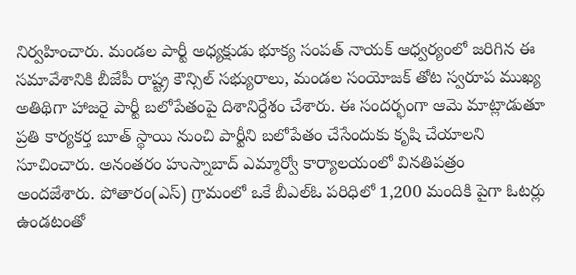నిర్వహించారు. మండల పార్టీ అధ్యక్షుడు భూక్య సంపత్ నాయక్ ఆధ్వర్యంలో జరిగిన ఈ సమావేశానికి బీజేపీ రాష్ట్ర కౌన్సిల్ సభ్యురాలు, మండల సంయోజక్ తోట స్వరూప ముఖ్య అతిథిగా హాజరై పార్టీ బలోపేతంపై దిశానిర్దేశం చేశారు. ఈ సందర్భంగా ఆమె మాట్లాడుతూ ప్రతి కార్యకర్త బూత్ స్థాయి నుంచి పార్టీని బలోపేతం చేసేందుకు కృషి చేయాలని సూచించారు. అనంతరం హుస్నాబాద్ ఎమ్మార్వో కార్యాలయంలో వినతిపత్రం అందజేశారు. పోతారం(ఎస్) గ్రామంలో ఒకే బీఎల్ఓ పరిధిలో 1,200 మందికి పైగా ఓటర్లు ఉండటంతో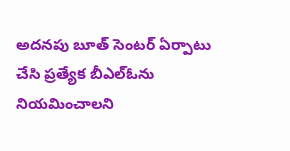అదనపు బూత్ సెంటర్ ఏర్పాటు చేసి ప్రత్యేక బీఎల్ఓను నియమించాలని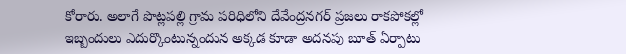కోరారు. అలాగే పొట్లపల్లి గ్రామ పరిధిలోని దేవేంద్రనగర్ ప్రజలు రాకపోకల్లో ఇబ్బందులు ఎదుర్కొంటున్నందున అక్కడ కూడా అదనపు బూత్ ఏర్పాటు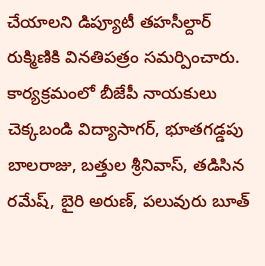చేయాలని డిప్యూటీ తహసీల్దార్ రుక్మిణికి వినతిపత్రం సమర్పించారు. కార్యక్రమంలో బీజేపీ నాయకులు చెక్కబండి విద్యాసాగర్, భూతగడ్డపు బాలరాజు, బత్తుల శ్రీనివాస్, తడిసిన రమేష్, బైరి అరుణ్, పలువురు బూత్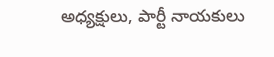అధ్యక్షులు, పార్టీ నాయకులు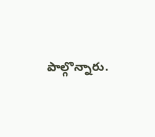పాల్గొన్నారు.